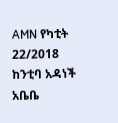AMN የካቲት 22/2018
ከንቲባ አዳነች አቤቤ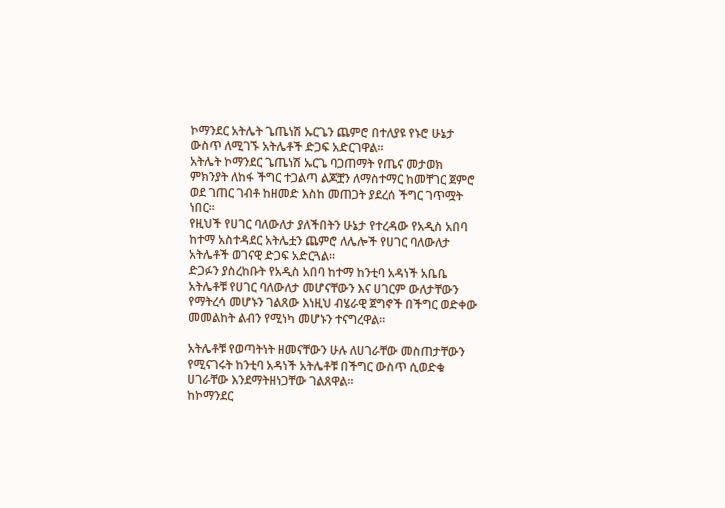ኮማንደር አትሌት ጌጤነሽ ኡርጌን ጨምሮ በተለያዩ የኑሮ ሁኔታ ውስጥ ለሚገኙ አትሌቶች ድጋፍ አድርገዋል፡፡
አትሌት ኮማንደር ጌጤነሽ ኡርጌ ባጋጠማት የጤና መታወክ ምክንያት ለከፋ ችግር ተጋልጣ ልጆቿን ለማስተማር ከመቸገር ጀምሮ ወደ ገጠር ገብቶ ከዘመድ እስከ መጠጋት ያደረሰ ችግር ገጥሟት ነበር፡፡
የዚህች የሀገር ባለውለታ ያለችበትን ሁኔታ የተረዳው የአዲስ አበባ ከተማ አስተዳደር አትሌቷን ጨምሮ ለሌሎች የሀገር ባለውለታ አትሌቶች ወገናዊ ድጋፍ አድርጓል፡፡
ድጋፉን ያስረከቡት የአዲስ አበባ ከተማ ከንቲባ አዳነች አቤቤ አትሌቶቹ የሀገር ባለውለታ መሆናቸውን እና ሀገርም ውለታቸውን የማትረሳ መሆኑን ገልጸው እነዚህ ብሄራዊ ጀግኖች በችግር ወድቀው መመልከት ልብን የሚነካ መሆኑን ተናግረዋል፡፡

አትሌቶቹ የወጣትነት ዘመናቸውን ሁሉ ለሀገራቸው መስጠታቸውን የሚናገሩት ከንቲባ አዳነች አትሌቶቹ በችግር ውስጥ ሲወድቁ ሀገራቸው እንደማትዘነጋቸው ገልጸዋል፡፡
ከኮማንደር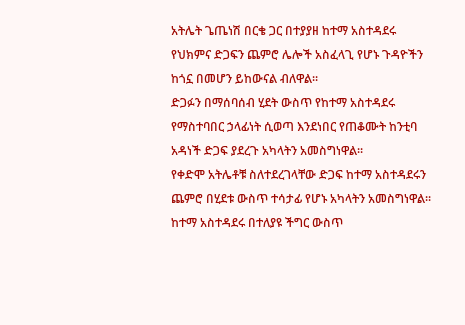አትሌት ጌጤነሽ በርቄ ጋር በተያያዘ ከተማ አስተዳደሩ የህክምና ድጋፍን ጨምሮ ሌሎች አስፈላጊ የሆኑ ጉዳዮችን ከጎኗ በመሆን ይከውናል ብለዋል፡፡
ድጋፉን በማሰባሰብ ሂደት ውስጥ የከተማ አስተዳደሩ የማስተባበር ኃላፊነት ሲወጣ እንደነበር የጠቆሙት ከንቲባ አዳነች ድጋፍ ያደረጉ አካላትን አመስግነዋል፡፡
የቀድሞ አትሌቶቹ ስለተደረገላቸው ድጋፍ ከተማ አስተዳደሩን ጨምሮ በሂደቱ ውስጥ ተሳታፊ የሆኑ አካላትን አመስግነዋል፡፡
ከተማ አስተዳደሩ በተለያዩ ችግር ውስጥ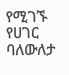የሚገኙ የሀገር ባለውለታ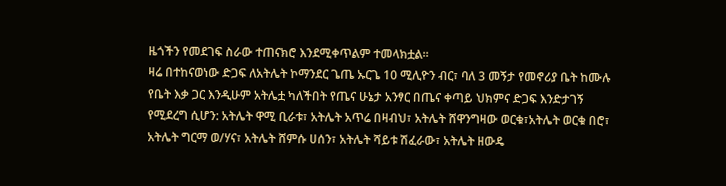ዜጎችን የመደገፍ ስራው ተጠናክሮ እንደሚቀጥልም ተመላክቷል፡፡
ዛሬ በተከናወነው ድጋፍ ለአትሌት ኮማንደር ጌጤ ኡርጌ 10 ሚሊዮን ብር፣ ባለ 3 መኝታ የመኖሪያ ቤት ከሙሉ የቤት እቃ ጋር እንዲሁም አትሌቷ ካለችበት የጤና ሁኔታ አንፃር በጤና ቀጣይ ህክምና ድጋፍ እንድታገኝ የሚደረግ ሲሆን: አትሌት ዋሚ ቢራቱ፣ አትሌት አጥሬ በዛብህ፣ አትሌት ሸዋንግዛው ወርቁ፣አትሌት ወርቁ በሮ፣ አትሌት ግርማ ወ/ሃና፣ አትሌት ሸምሱ ሀሰን፣ አትሌት ሻይቱ ሽፈራው፣ አትሌት ዘውዴ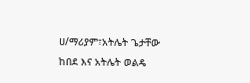ሀ/ማሪያም፣አትሌት ጌታቸው ከበደ እና አትሌት ወልዴ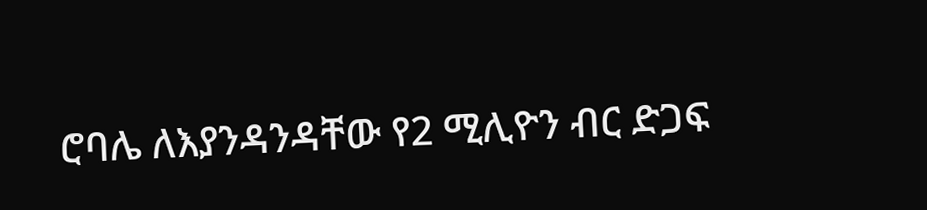ሮባሌ ለእያንዳንዳቸው የ2 ሚሊዮን ብር ድጋፍ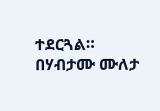ተደርጓል።
በሃብታሙ ሙለታ